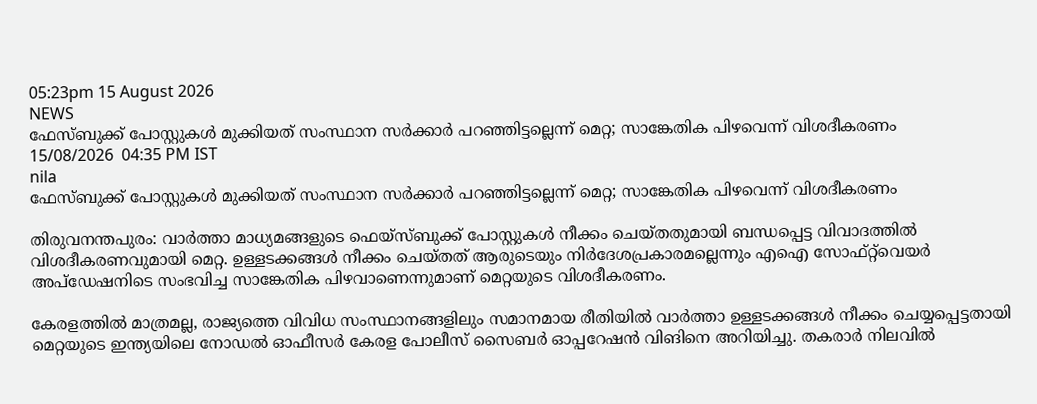05:23pm 15 August 2026
NEWS
ഫേസ്ബുക്ക് പോസ്റ്റുകൾ മുക്കിയത് സംസ്ഥാന സർക്കാർ പറഞ്ഞിട്ടല്ലെന്ന് മെറ്റ; സാങ്കേതിക പിഴവെന്ന് വിശദീകരണം
15/08/2026  04:35 PM IST
nila
ഫേസ്ബുക്ക് പോസ്റ്റുകൾ മുക്കിയത് സംസ്ഥാന സർക്കാർ പറഞ്ഞിട്ടല്ലെന്ന് മെറ്റ; സാങ്കേതിക പിഴവെന്ന് വിശദീകരണം

തിരുവനന്തപുരം: വാർത്താ മാധ്യമങ്ങളുടെ ഫെയ്‌സ്ബുക്ക് പോസ്റ്റുകൾ നീക്കം ചെയ്തതുമായി ബന്ധപ്പെട്ട വിവാദത്തിൽ വിശദീകരണവുമായി മെറ്റ. ഉള്ളടക്കങ്ങൾ നീക്കം ചെയ്തത് ആരുടെയും നിർദേശപ്രകാരമല്ലെന്നും എഐ സോഫ്റ്റ്‌വെയർ അപ്ഡേഷനിടെ സംഭവിച്ച സാങ്കേതിക പിഴവാണെന്നുമാണ് മെറ്റയുടെ വിശദീകരണം.

കേരളത്തിൽ മാത്രമല്ല, രാജ്യത്തെ വിവിധ സംസ്ഥാനങ്ങളിലും സമാനമായ രീതിയിൽ വാർത്താ ഉള്ളടക്കങ്ങൾ നീക്കം ചെയ്യപ്പെട്ടതായി മെറ്റയുടെ ഇന്ത്യയിലെ നോഡൽ ഓഫീസർ കേരള പോലീസ് സൈബർ ഓപ്പറേഷൻ വിങിനെ അറിയിച്ചു. തകരാർ നിലവിൽ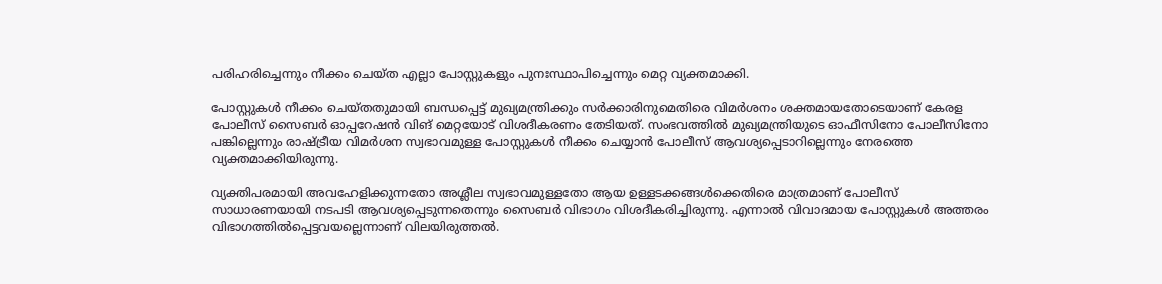പരിഹരിച്ചെന്നും നീക്കം ചെയ്ത എല്ലാ പോസ്റ്റുകളും പുനഃസ്ഥാപിച്ചെന്നും മെറ്റ വ്യക്തമാക്കി.

പോസ്റ്റുകൾ നീക്കം ചെയ്തതുമായി ബന്ധപ്പെട്ട് മുഖ്യമന്ത്രിക്കും സർക്കാരിനുമെതിരെ വിമർശനം ശക്തമായതോടെയാണ് കേരള പോലീസ് സൈബർ ഓപ്പറേഷൻ വിങ് മെറ്റയോട് വിശദീകരണം തേടിയത്. സംഭവത്തിൽ മുഖ്യമന്ത്രിയുടെ ഓഫീസിനോ പോലീസിനോ പങ്കില്ലെന്നും രാഷ്ട്രീയ വിമർശന സ്വഭാവമുള്ള പോസ്റ്റുകൾ നീക്കം ചെയ്യാൻ പോലീസ് ആവശ്യപ്പെടാറില്ലെന്നും നേരത്തെ വ്യക്തമാക്കിയിരുന്നു.

വ്യക്തിപരമായി അവഹേളിക്കുന്നതോ അശ്ലീല സ്വഭാവമുള്ളതോ ആയ ഉള്ളടക്കങ്ങൾക്കെതിരെ മാത്രമാണ് പോലീസ് സാധാരണയായി നടപടി ആവശ്യപ്പെടുന്നതെന്നും സൈബർ വിഭാഗം വിശദീകരിച്ചിരുന്നു. എന്നാൽ വിവാദമായ പോസ്റ്റുകൾ അത്തരം വിഭാഗത്തിൽപ്പെട്ടവയല്ലെന്നാണ് വിലയിരുത്തൽ.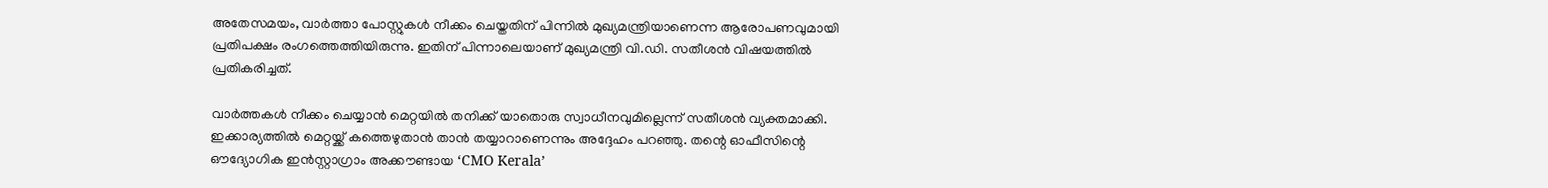അതേസമയം, വാർത്താ പോസ്റ്റുകൾ നീക്കം ചെയ്തതിന് പിന്നിൽ മുഖ്യമന്ത്രിയാണെന്ന ആരോപണവുമായി പ്രതിപക്ഷം രംഗത്തെത്തിയിരുന്നു. ഇതിന് പിന്നാലെയാണ് മുഖ്യമന്ത്രി വി.ഡി. സതീശൻ വിഷയത്തിൽ പ്രതികരിച്ചത്.

വാർത്തകൾ നീക്കം ചെയ്യാൻ മെറ്റയിൽ തനിക്ക് യാതൊരു സ്വാധീനവുമില്ലെന്ന് സതീശൻ വ്യക്തമാക്കി. ഇക്കാര്യത്തിൽ മെറ്റയ്ക്ക് കത്തെഴുതാൻ താൻ തയ്യാറാണെന്നും അദ്ദേഹം പറഞ്ഞു. തന്റെ ഓഫീസിന്റെ ഔദ്യോഗിക ഇൻസ്റ്റാഗ്രാം അക്കൗണ്ടായ ‘CMO Kerala’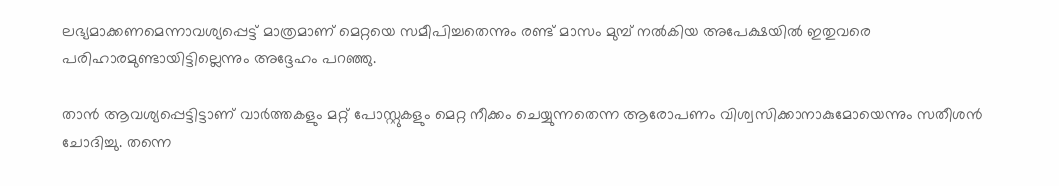ലഭ്യമാക്കണമെന്നാവശ്യപ്പെട്ട് മാത്രമാണ് മെറ്റയെ സമീപിച്ചതെന്നും രണ്ട് മാസം മുമ്പ് നൽകിയ അപേക്ഷയിൽ ഇതുവരെ പരിഹാരമുണ്ടായിട്ടില്ലെന്നും അദ്ദേഹം പറഞ്ഞു.

താൻ ആവശ്യപ്പെട്ടിട്ടാണ് വാർത്തകളും മറ്റ് പോസ്റ്റുകളും മെറ്റ നീക്കം ചെയ്യുന്നതെന്ന ആരോപണം വിശ്വസിക്കാനാകുമോയെന്നും സതീശൻ ചോദിച്ചു. തന്നെ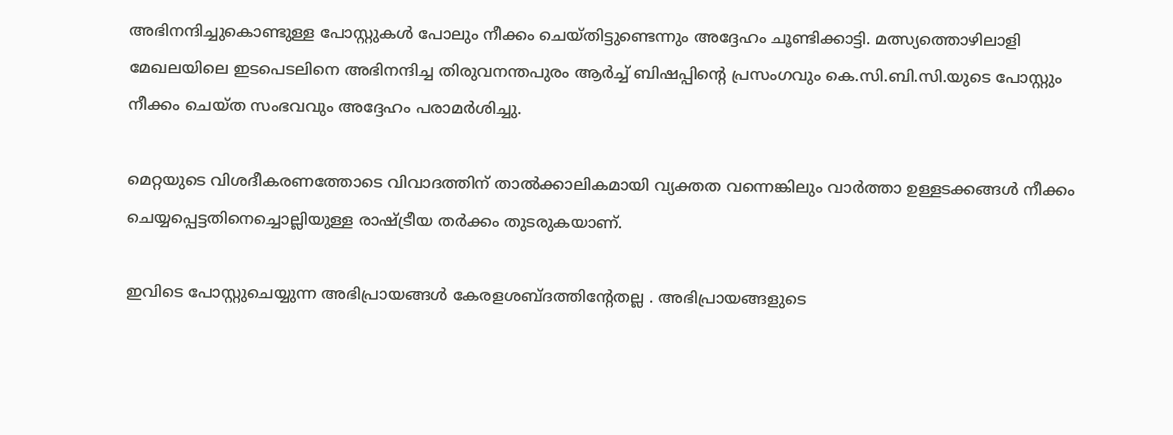അഭിനന്ദിച്ചുകൊണ്ടുള്ള പോസ്റ്റുകൾ പോലും നീക്കം ചെയ്തിട്ടുണ്ടെന്നും അദ്ദേഹം ചൂണ്ടിക്കാട്ടി. മത്സ്യത്തൊഴിലാളി മേഖലയിലെ ഇടപെടലിനെ അഭിനന്ദിച്ച തിരുവനന്തപുരം ആർച്ച് ബിഷപ്പിന്റെ പ്രസംഗവും കെ.സി.ബി.സി.യുടെ പോസ്റ്റും നീക്കം ചെയ്ത സംഭവവും അദ്ദേഹം പരാമർശിച്ചു.

മെറ്റയുടെ വിശദീകരണത്തോടെ വിവാദത്തിന് താൽക്കാലികമായി വ്യക്തത വന്നെങ്കിലും വാർത്താ ഉള്ളടക്കങ്ങൾ നീക്കം ചെയ്യപ്പെട്ടതിനെച്ചൊല്ലിയുള്ള രാഷ്ട്രീയ തർക്കം തുടരുകയാണ്.

ഇവിടെ പോസ്റ്റുചെയ്യുന്ന അഭിപ്രായങ്ങള്‍ കേരളശബ്‌ദത്തിന്റേതല്ല . അഭിപ്രായങ്ങളുടെ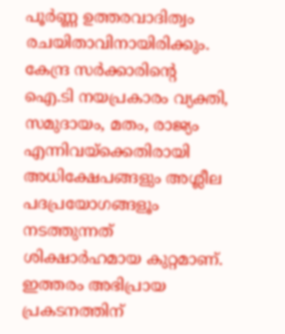പൂര്‍ണ്ണ ഉത്തരവാദിത്വം രചയിതാവിനായിരിക്കും. കേന്ദ്ര സർക്കാരിന്റെ ഐ.ടി നയപ്രകാരം വ്യക്തി, സമുദായം, മതം, രാജ്യം എന്നിവയ്ക്കെതിരായി അധിക്ഷേപങ്ങളും അശ്ലീല പദപ്രയോഗങ്ങളൂം നടത്തുന്നത് ശിക്ഷാര്‍ഹമായ കുറ്റമാണ്. ഇത്തരം അഭിപ്രായ പ്രകടനത്തിന്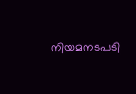നിയമനടപടി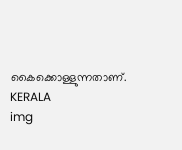കൈക്കൊള്ളുന്നതാണ്.
KERALA
img